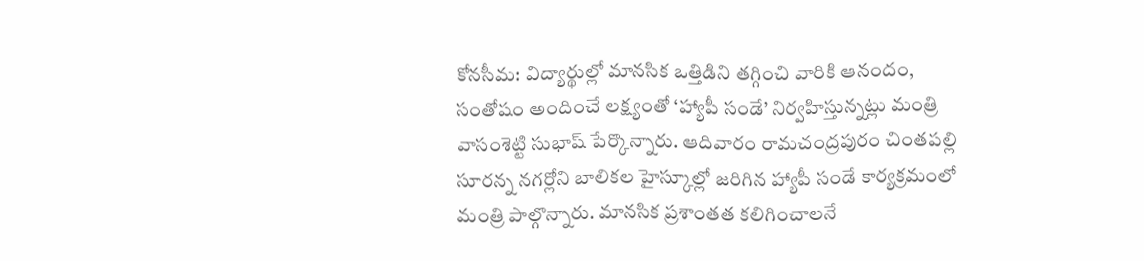కోనసీమ: విద్యార్థుల్లో మానసిక ఒత్తిడిని తగ్గించి వారికి ఆనందం, సంతోషం అందించే లక్ష్యంతో ‘హ్యాపీ సండే’ నిర్వహిస్తున్నట్లు మంత్రి వాసంశెట్టి సుభాష్ పేర్కొన్నారు. ఆదివారం రామచంద్రపురం చింతపల్లి సూరన్న నగర్లోని బాలికల హైస్కూల్లో జరిగిన హ్యాపీ సండే కార్యక్రమంలో మంత్రి పాల్గొన్నారు. మానసిక ప్రశాంతత కలిగించాలనే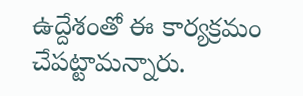ఉద్దేశంతో ఈ కార్యక్రమం చేపట్టామన్నారు.